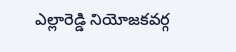ఎల్లారెడ్డి నియోజకవర్గ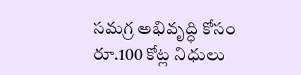సమగ్ర అభివృద్ధి కోసం రూ.100 కోట్ల నిధులు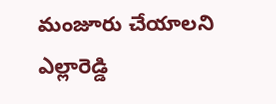మంజూరు చేయాలని ఎల్లారెడ్డి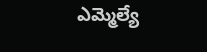ఎమ్మెల్యే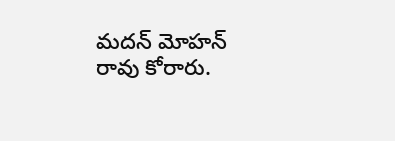మదన్ మోహన్ రావు కోరారు.